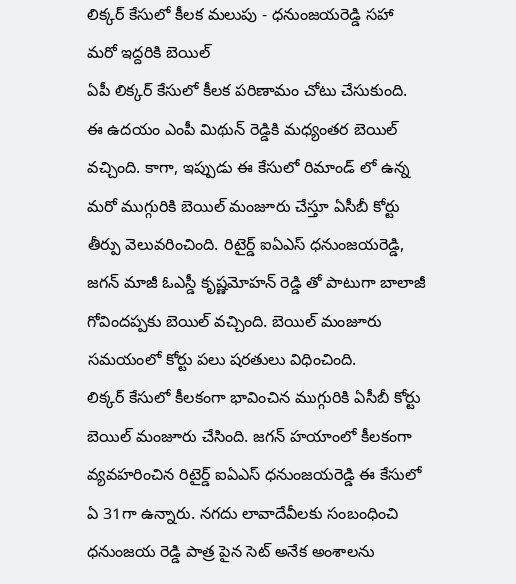లిక్కర్ కేసులో కీలక మలుపు - ధనుంజయరెడ్డి సహా మరో ఇద్దరికి బెయిల్
ఏపీ లిక్కర్ కేసులో కీలక పరిణామం చోటు చేసుకుంది. ఈ ఉదయం ఎంపీ మిథున్ రెడ్డికి మధ్యంతర బెయిల్ వచ్చింది. కాగా, ఇప్పుడు ఈ కేసులో రిమాండ్ లో ఉన్న మరో ముగ్గురికి బెయిల్ మంజూరు చేస్తూ ఏసీబీ కోర్టు తీర్పు వెలువరించింది. రిటైర్డ్ ఐఏఎస్ ధనుంజయరెడ్డి, జగన్ మాజీ ఓఎస్డీ కృష్ణమోహన్ రెడ్డి తో పాటుగా బాలాజీ గోవిందప్పకు బెయిల్ వచ్చింది. బెయిల్ మంజూరు సమయంలో కోర్టు పలు షరతులు విధించింది.
లిక్కర్ కేసులో కీలకంగా భావించిన ముగ్గురికి ఏసీబీ కోర్టు బెయిల్ మంజూరు చేసింది. జగన్ హయాంలో కీలకంగా వ్యవహరించిన రిటైర్డ్ ఐఏఎస్ ధనుంజయరెడ్డి ఈ కేసులో ఏ 31గా ఉన్నారు. నగదు లావాదేవీలకు సంబంధించి ధనుంజయ రెడ్డి పాత్ర పైన సెట్ అనేక అంశాలను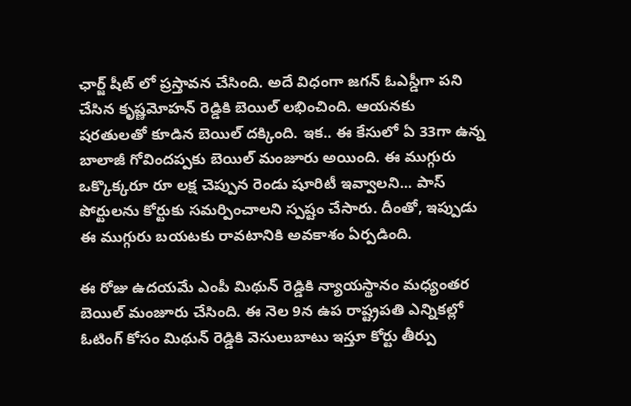ఛార్జ్ షీట్ లో ప్రస్తావన చేసింది. అదే విధంగా జగన్ ఓఎస్డీగా పని చేసిన కృష్ణమోహన్ రెడ్డికి బెయిల్ లభించింది. ఆయనకు షరతులతో కూడిన బెయిల్ దక్కింది. ఇక.. ఈ కేసులో ఏ 33గా ఉన్న బాలాజీ గోవిందప్పకు బెయిల్ మంజూరు అయింది. ఈ ముగ్గురు ఒక్కొక్కరూ రూ లక్ష చెప్పున రెండు షూరిటీ ఇవ్వాలని... పాస్ పోర్టులను కోర్టుకు సమర్పించాలని స్పష్టం చేసారు. దీంతో, ఇప్పుడు ఈ ముగ్గురు బయటకు రావటానికి అవకాశం ఏర్పడింది.

ఈ రోజు ఉదయమే ఎంపీ మిథున్ రెడ్డికి న్యాయస్థానం మధ్యంతర బెయిల్ మంజూరు చేసింది. ఈ నెల 9న ఉప రాష్ట్రపతి ఎన్నికల్లో ఓటింగ్ కోసం మిథున్ రెడ్డికి వెసులుబాటు ఇస్తూ కోర్టు తీర్పు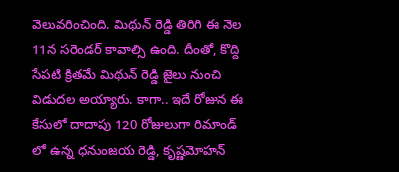వెలువరించింది. మిథున్ రెడ్డి తిరిగి ఈ నెల 11న సరెండర్ కావాల్సి ఉంది. దీంతో, కొద్ది సేపటి క్రితమే మిథున్ రెడ్డి జైలు నుంచి విడుదల అయ్యారు. కాగా.. ఇదే రోజున ఈ కేసులో దాదాపు 120 రోజులుగా రిమాండ్ లో ఉన్న ధనుంజయ రెడ్డి, కృష్ణమోహన్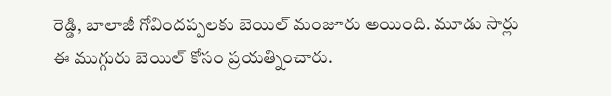రెడ్డి, బాలాజీ గోవిందప్పలకు బెయిల్ మంజూరు అయింది. మూడు సార్లు ఈ ముగ్గురు బెయిల్ కోసం ప్రయత్నించారు.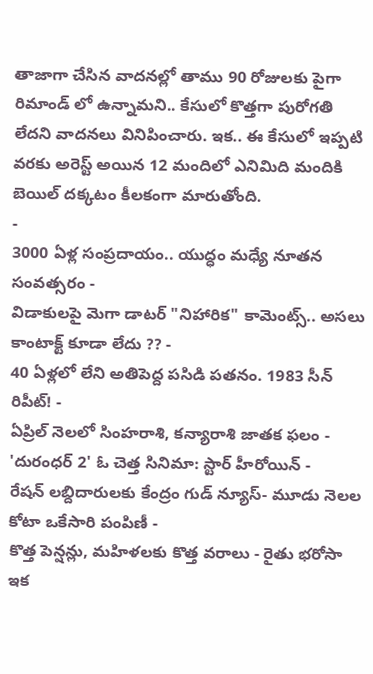తాజాగా చేసిన వాదనల్లో తాము 90 రోజులకు పైగా రిమాండ్ లో ఉన్నామని.. కేసులో కొత్తగా పురోగతి లేదని వాదనలు వినిపించారు. ఇక.. ఈ కేసులో ఇప్పటి వరకు అరెస్ట్ అయిన 12 మందిలో ఎనిమిది మందికి బెయిల్ దక్కటం కీలకంగా మారుతోంది.
-
3000 ఏళ్ల సంప్రదాయం.. యుద్ధం మధ్యే నూతన సంవత్సరం -
విడాకులపై మెగా డాటర్ "నిహారిక" కామెంట్స్.. అసలు కాంటాక్ట్ కూడా లేదు ?? -
40 ఏళ్లలో లేని అతిపెద్ద పసిడి పతనం. 1983 సీన్ రిపీట్! -
ఏప్రిల్ నెలలో సింహరాశి, కన్యారాశి జాతక ఫలం -
'దురంధర్ 2' ఓ చెత్త సినిమా: స్టార్ హీరోయిన్ -
రేషన్ లబ్దిదారులకు కేంద్రం గుడ్ న్యూస్- మూడు నెలల కోటా ఒకేసారి పంపిణీ -
కొత్త పెన్షన్లు, మహిళలకు కొత్త వరాలు - రైతు భరోసా ఇక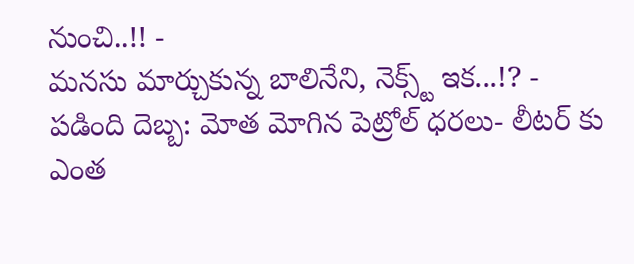నుంచి..!! -
మనసు మార్చుకున్న బాలినేని, నెక్స్ట్ ఇక...!? -
పడింది దెబ్బ: మోత మోగిన పెట్రోల్ ధరలు- లీటర్ కు ఎంత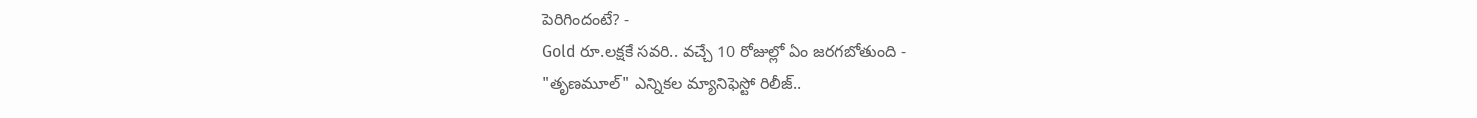పెరిగిందంటే? -
Gold రూ.లక్షకే సవరి.. వచ్చే 10 రోజుల్లో ఏం జరగబోతుంది -
"తృణమూల్" ఎన్నికల మ్యానిఫెస్టో రిలీజ్..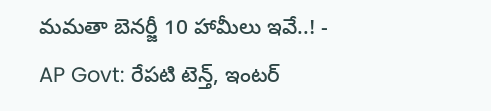మమతా బెనర్జీ 10 హామీలు ఇవే..! -
AP Govt: రేపటి టెన్త్, ఇంటర్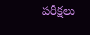పరీక్షలు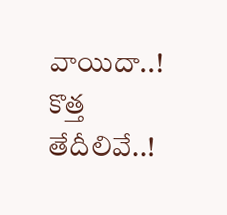వాయిదా..! కొత్త తేదీలివే..!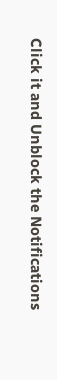Click it and Unblock the Notifications